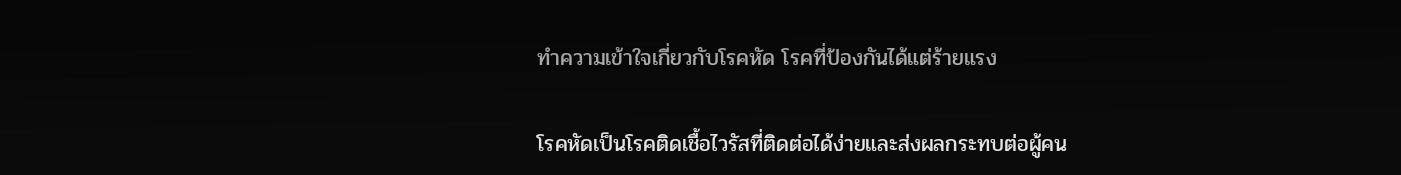ทำความเข้าใจเกี่ยวกับโรคหัด โรคที่ป้องกันได้แต่ร้ายแรง

โรคหัดเป็นโรคติดเชื้อไวรัสที่ติดต่อได้ง่ายและส่งผลกระทบต่อผู้คน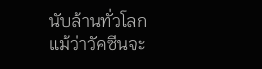นับล้านทั่วโลก แม้ว่าวัคซีนจะ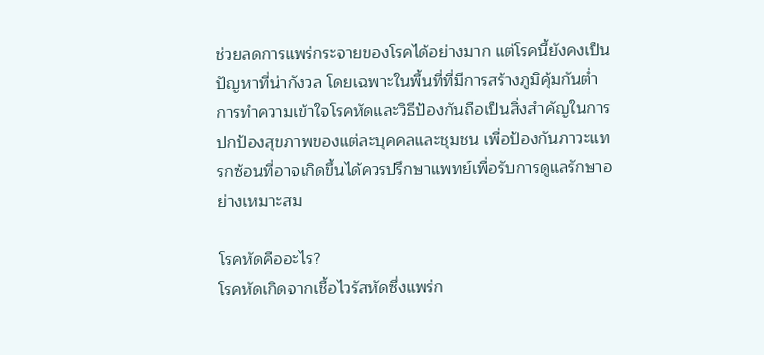ช่วยลดการแพร่กระจายของโรคได้อย่างมาก แต่โรคนี้ยังคงเป็นปัญหาที่น่ากังวล โดยเฉพาะในพื้นที่ที่มีการสร้างภูมิคุ้มกันต่ำ การทำความเข้าใจโรคหัดและวิธีป้องกันถือเป็นสิ่งสำคัญในการปกป้องสุขภาพของแต่ละบุคคลและชุมชน เพื่อป้องกันภาวะแทรกซ้อนที่อาจเกิดขึ้นได้ควรปรึกษาแพทย์เพื่อรับการดูแลรักษาอย่างเหมาะสม

โรคหัดคืออะไร?
โรคหัดเกิดจากเชื้อไวรัสหัดซึ่งแพร่ก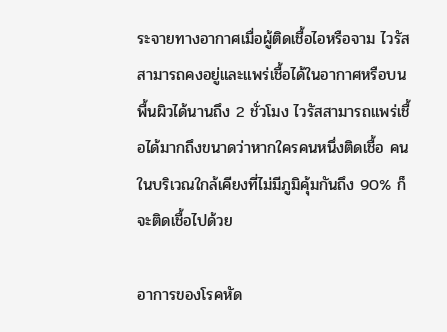ระจายทางอากาศเมื่อผู้ติดเชื้อไอหรือจาม ไวรัสสามารถคงอยู่และแพร่เชื้อได้ในอากาศหรือบนพื้นผิวได้นานถึง 2 ชั่วโมง ไวรัสสามารถแพร่เชื้อได้มากถึงขนาดว่าหากใครคนหนึ่งติดเชื้อ คนในบริเวณใกล้เคียงที่ไม่มีภูมิคุ้มกันถึง 90% ก็จะติดเชื้อไปด้วย

อาการของโรคหัด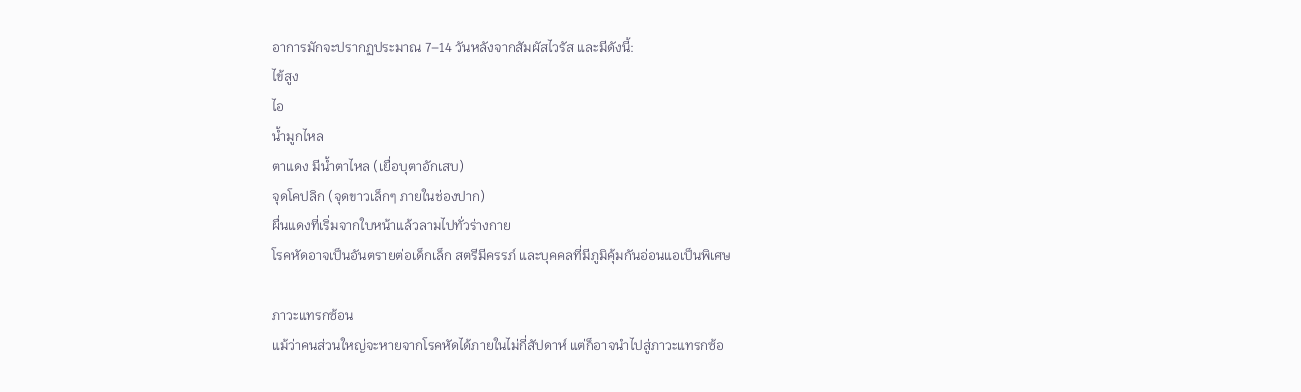อาการมักจะปรากฏประมาณ 7–14 วันหลังจากสัมผัสไวรัส และมีดังนี้:
ไข้สูง
ไอ
น้ำมูกไหล
ตาแดง มีน้ำตาไหล (เยื่อบุตาอักเสบ)
จุดโคปลิก (จุดขาวเล็กๆ ภายในช่องปาก)
ผื่นแดงที่เริ่มจากใบหน้าแล้วลามไปทั่วร่างกาย
โรคหัดอาจเป็นอันตรายต่อเด็กเล็ก สตรีมีครรภ์ และบุคคลที่มีภูมิคุ้มกันอ่อนแอเป็นพิเศษ

ภาวะแทรกซ้อน
แม้ว่าคนส่วนใหญ่จะหายจากโรคหัดได้ภายในไม่กี่สัปดาห์ แต่ก็อาจนำไปสู่ภาวะแทรกซ้อ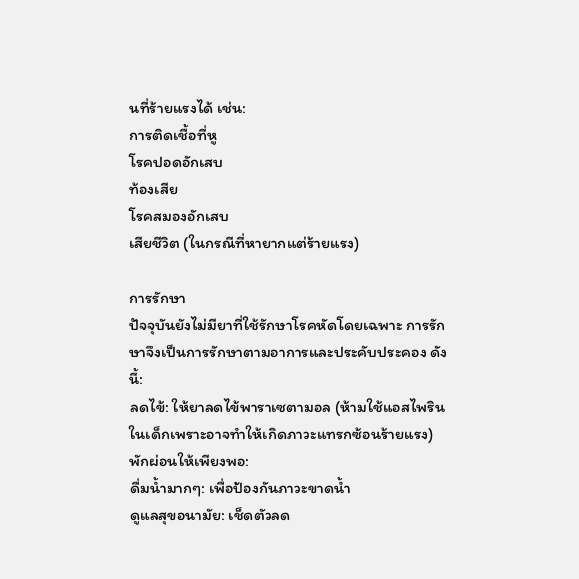นที่ร้ายแรงได้ เช่น:
การติดเชื้อที่หู
โรคปอดอักเสบ
ท้องเสีย
โรคสมองอักเสบ
เสียชีวิต (ในกรณีที่หายากแต่ร้ายแรง)

การรักษา
ปัจจุบันยังไม่มียาที่ใช้รักษาโรคหัดโดยเฉพาะ การรักษาจึงเป็นการรักษาตามอาการและประคับประคอง ดังนี้:
ลดไข้: ให้ยาลดไข้พาราเซตามอล (ห้ามใช้แอสไพรินในเด็กเพราะอาจทำให้เกิดภาวะแทรกซ้อนร้ายแรง)
พักผ่อนให้เพียงพอ:
ดื่มน้ำมากๆ: เพื่อป้องกันภาวะขาดน้ำ
ดูแลสุขอนามัย: เช็ดตัวลด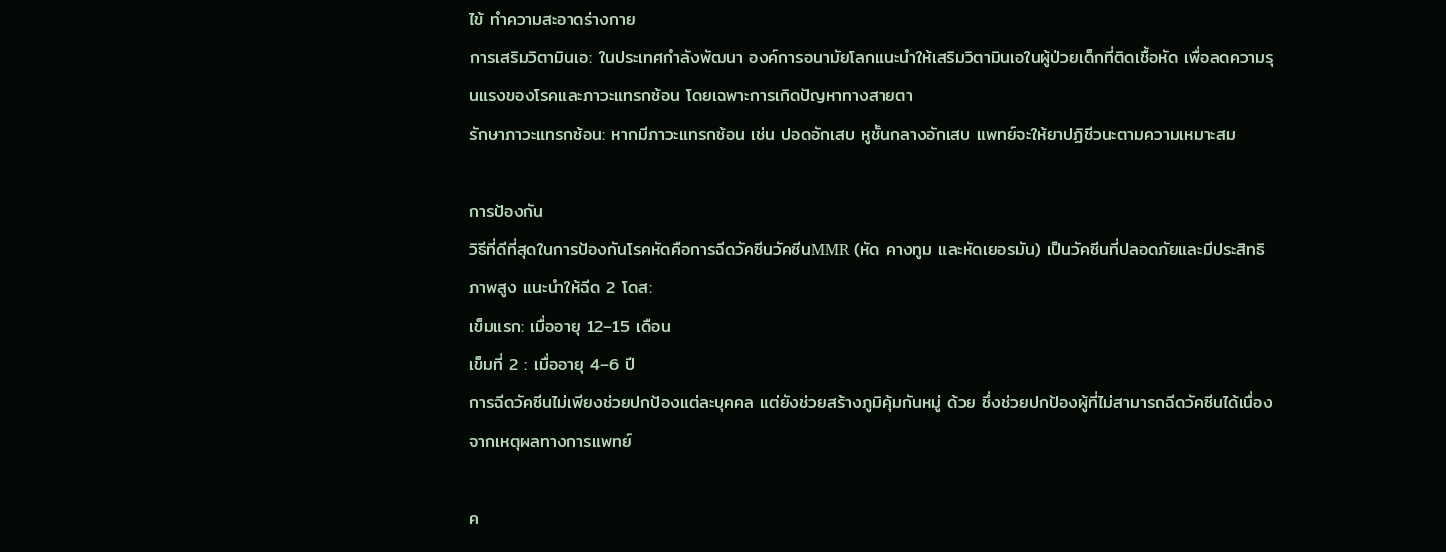ไข้ ทำความสะอาดร่างกาย
การเสริมวิตามินเอ: ในประเทศกำลังพัฒนา องค์การอนามัยโลกแนะนำให้เสริมวิตามินเอในผู้ป่วยเด็กที่ติดเชื้อหัด เพื่อลดความรุนแรงของโรคและภาวะแทรกซ้อน โดยเฉพาะการเกิดปัญหาทางสายตา
รักษาภาวะแทรกซ้อน: หากมีภาวะแทรกซ้อน เช่น ปอดอักเสบ หูชั้นกลางอักเสบ แพทย์จะให้ยาปฏิชีวนะตามความเหมาะสม

การป้องกัน
วิธีที่ดีที่สุดในการป้องกันโรคหัดคือการฉีดวัคซีนวัคซีนMMR (หัด คางทูม และหัดเยอรมัน) เป็นวัคซีนที่ปลอดภัยและมีประสิทธิภาพสูง แนะนำให้ฉีด 2 โดส:
เข็มแรก: เมื่ออายุ 12–15 เดือน
เข็มที่ 2 : เมื่ออายุ 4–6 ปี
การฉีดวัคซีนไม่เพียงช่วยปกป้องแต่ละบุคคล แต่ยังช่วยสร้างภูมิคุ้มกันหมู่ ด้วย ซึ่งช่วยปกป้องผู้ที่ไม่สามารถฉีดวัคซีนได้เนื่องจากเหตุผลทางการแพทย์

ค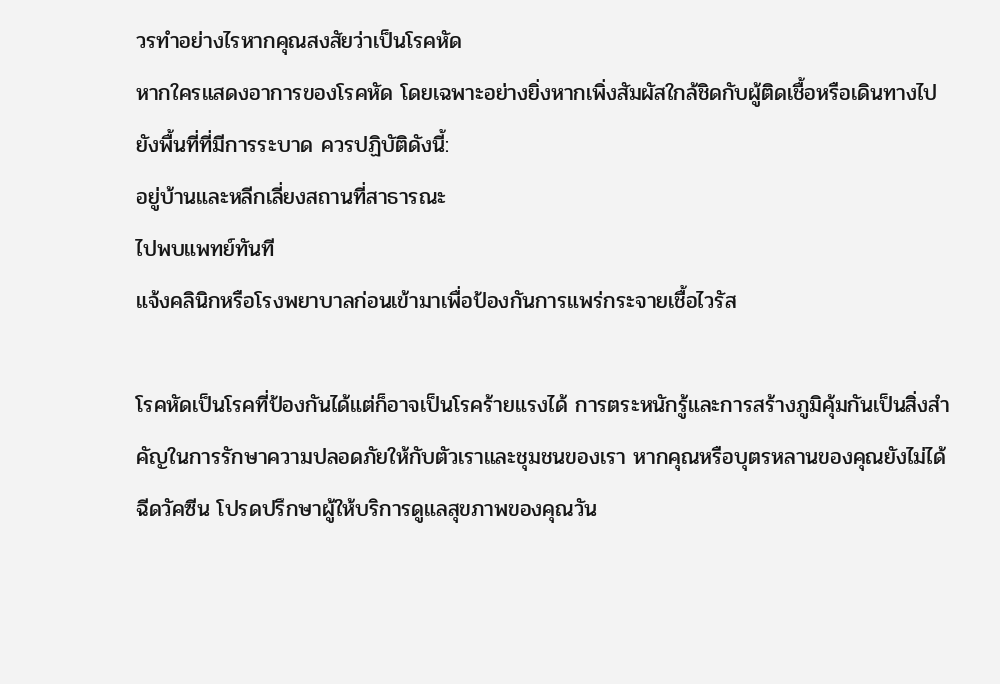วรทำอย่างไรหากคุณสงสัยว่าเป็นโรคหัด
หากใครแสดงอาการของโรคหัด โดยเฉพาะอย่างยิ่งหากเพิ่งสัมผัสใกล้ชิดกับผู้ติดเชื้อหรือเดินทางไปยังพื้นที่ที่มีการระบาด ควรปฏิบัติดังนี้:
อยู่บ้านและหลีกเลี่ยงสถานที่สาธารณะ
ไปพบแพทย์ทันที
แจ้งคลินิกหรือโรงพยาบาลก่อนเข้ามาเพื่อป้องกันการแพร่กระจายเชื้อไวรัส

โรคหัดเป็นโรคที่ป้องกันได้แต่ก็อาจเป็นโรคร้ายแรงได้ การตระหนักรู้และการสร้างภูมิคุ้มกันเป็นสิ่งสำคัญในการรักษาความปลอดภัยให้กับตัวเราและชุมชนของเรา หากคุณหรือบุตรหลานของคุณยังไม่ได้ฉีดวัคซีน โปรดปรึกษาผู้ให้บริการดูแลสุขภาพของคุณวัน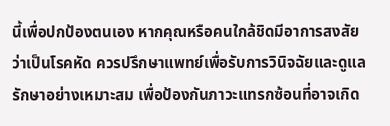นี้เพื่อปกป้องตนเอง หากคุณหรือคนใกล้ชิดมีอาการสงสัยว่าเป็นโรคหัด ควรปรึกษาแพทย์เพื่อรับการวินิจฉัยและดูแลรักษาอย่างเหมาะสม เพื่อป้องกันภาวะแทรกซ้อนที่อาจเกิด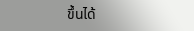ขึ้นได้